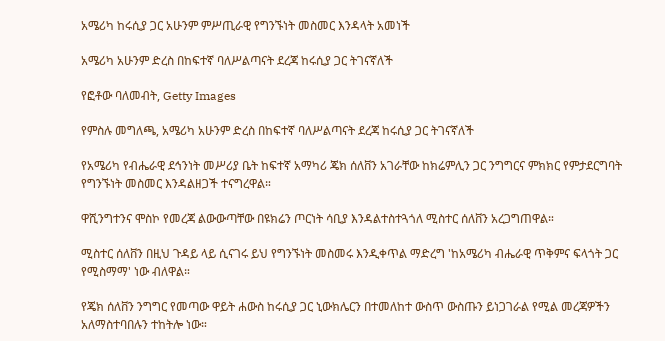አሜሪካ ከሩሲያ ጋር አሁንም ምሥጢራዊ የግንኙነት መስመር እንዳላት አመነች

አሜሪካ አሁንም ድረስ በከፍተኛ ባለሥልጣናት ደረጃ ከሩሲያ ጋር ትገናኛለች

የፎቶው ባለመብት, Getty Images

የምስሉ መግለጫ, አሜሪካ አሁንም ድረስ በከፍተኛ ባለሥልጣናት ደረጃ ከሩሲያ ጋር ትገናኛለች

የአሜሪካ የብሔራዊ ደኅንነት መሥሪያ ቤት ከፍተኛ አማካሪ ጄክ ሰለቨን አገራቸው ከክሬምሊን ጋር ንግግርና ምክክር የምታደርግባት የግንኙነት መስመር እንዳልዘጋች ተናግረዋል።

ዋሺንግተንና ሞስኮ የመረጃ ልውውጣቸው በዩክሬን ጦርነት ሳቢያ እንዳልተስተጓጎለ ሚስተር ሰለቨን አረጋግጠዋል።

ሚስተር ሰለቨን በዚህ ጉዳይ ላይ ሲናገሩ ይህ የግንኙነት መስመሩ እንዲቀጥል ማድረግ 'ከአሜሪካ ብሔራዊ ጥቅምና ፍላጎት ጋር የሚስማማ' ነው ብለዋል።

የጄክ ሰለቨን ንግግር የመጣው ዋይት ሐውስ ከሩሲያ ጋር ኒውክሌርን በተመለከተ ውስጥ ውስጡን ይነጋገራል የሚል መረጃዎችን አለማስተባበሉን ተከትሎ ነው።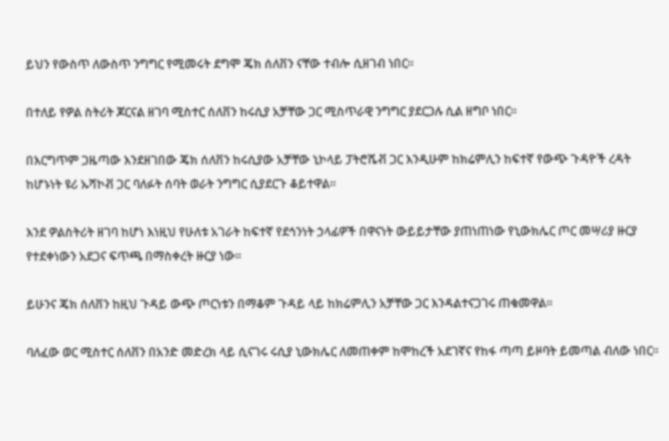ይህን የውስጥ ለውስጥ ንግግር የሚመሩት ደግሞ ጄክ ሰለቨን ናቸው ተብሎ ሲዘገብ ነበር።

በተለይ የዎል ስትሪት ጆርናል ዘገባ ሚስተር ሰለቨን ከሩሲያ አቻቸው ጋር ሚስጥራዊ ንግግር ያደርጋሉ ሲል ዘግቦ ነበር።

በእርግጥም ጋዜጣው እንደዘገበው ጄክ ሰለቨን ከሩሲያው አቻቸው ኒኮላይ ፓትሮሼቭ ጋር እንዲሁም ከክሬምሊን ከፍተኛ የውጭ ጉዳዮች ረዳት ከሆኑነት ዩሪ ኡሻኮቭ ጋር ባለፉት ሰባት ወራት ንግግር ሲያደርጉ ቆይተዋል።

እንደ ዎልስትሪት ዘገባ ከሆነ እነዚህ የሁለቱ አገራት ከፍተኛ የደኅንነት ኃላፊዎች በዋናነት ውይይታቸው ያጠነጠነው የኒውክሌር ጦር መሣሪያ ዙርያ የተደቀነውን አደጋና ፍጥጫ በማስቀረት ዙርያ ነው።

ይሁንና ጄክ ሰለቨን ከዚህ ጉዳይ ውጭ ጦርነቱን በማቆም ጉዳይ ላይ ከክሬምሊን አቻቸው ጋር እንዳልተናጋገሩ ጠቁመዋል።

ባለፈው ወር ሚስተር ሰለቨን በአንድ መድረክ ላይ ሲናገሩ ሩሲያ ኒውክሌር ለመጠቀም ከሞከረች አደገኛና የከፋ ጣጣ ይዞባት ይመጣል ብለው ነበር።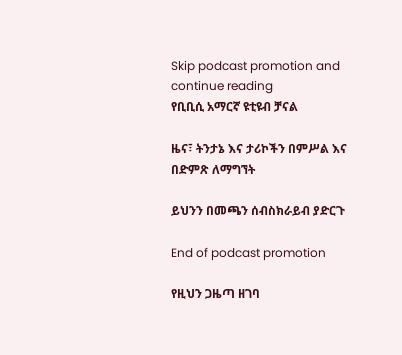Skip podcast promotion and continue reading
የቢቢሲ አማርኛ ዩቲዩብ ቻናል

ዜና፣ ትንታኔ እና ታሪኮችን በምሥል እና በድምጽ ለማግኘት

ይህንን በመጫን ሰብስክራይብ ያድርጉ

End of podcast promotion

የዚህን ጋዜጣ ዘገባ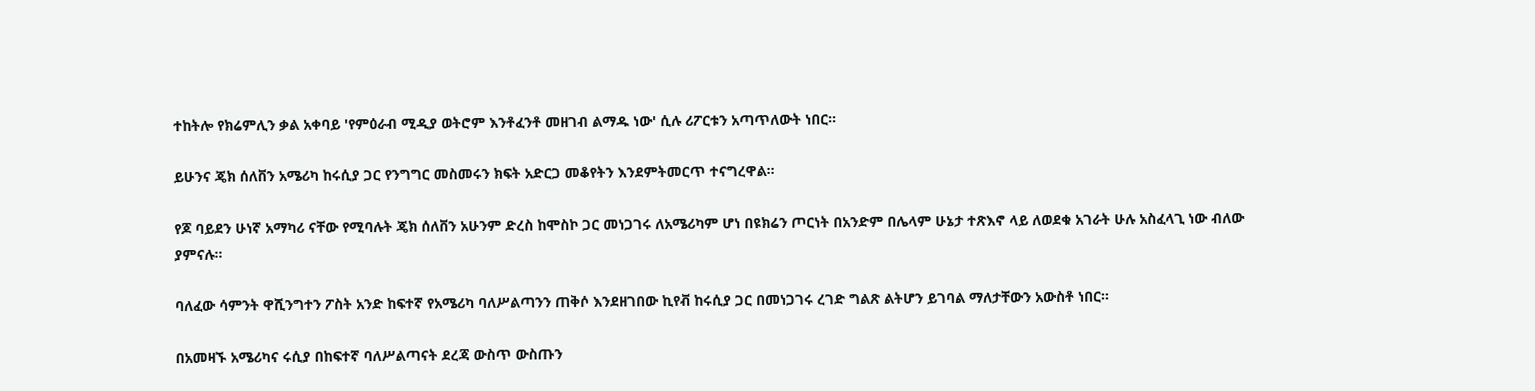ተከትሎ የክሬምሊን ቃል አቀባይ 'የምዕራብ ሚዲያ ወትሮም እንቶፈንቶ መዘገብ ልማዱ ነው' ሲሉ ሪፖርቱን አጣጥለውት ነበር።

ይሁንና ጄክ ሰለቨን አሜሪካ ከሩሲያ ጋር የንግግር መስመሩን ክፍት አድርጋ መቆየትን እንደምትመርጥ ተናግረዋል።

የጆ ባይደን ሁነኛ አማካሪ ናቸው የሚባሉት ጄክ ሰለቨን አሁንም ድረስ ከሞስኮ ጋር መነጋገሩ ለአሜሪካም ሆነ በዩክሬን ጦርነት በአንድም በሌላም ሁኔታ ተጽእኖ ላይ ለወደቁ አገራት ሁሉ አስፈላጊ ነው ብለው ያምናሉ።

ባለፈው ሳምንት ዋሺንግተን ፖስት አንድ ከፍተኛ የአሜሪካ ባለሥልጣንን ጠቅሶ እንደዘገበው ኪየቭ ከሩሲያ ጋር በመነጋገሩ ረገድ ግልጽ ልትሆን ይገባል ማለታቸውን አውስቶ ነበር።

በአመዛኙ አሜሪካና ሩሲያ በከፍተኛ ባለሥልጣናት ደረጃ ውስጥ ውስጡን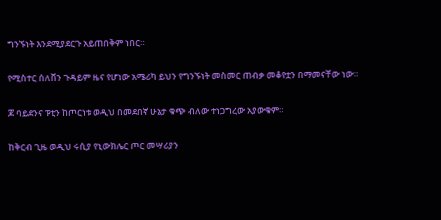ግንኙነት እንደሚያደርጉ አይጠበቅም ነበር።

የሚስተር ሰለቨን ጉዳይም ዜና የሆነው አሜሪካ ይህን የግንኙነት መስመር ጠብቃ መቆየቷን በማመናቸው ነው።

ጆ ባይደንና ፑቲን ከጦርነቱ ወዲህ በመደበኛ ሁኔታ ቁጭ ብለው ተነጋግረው አያውቁም።

ከቅርብ ጊዜ ወዲህ ሩሲያ የኒውክሌር ጦር መሣሪያን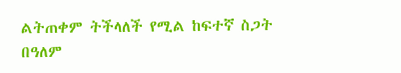ልትጠቀም ትችላለች የሚል ከፍተኛ ስጋት በዓለም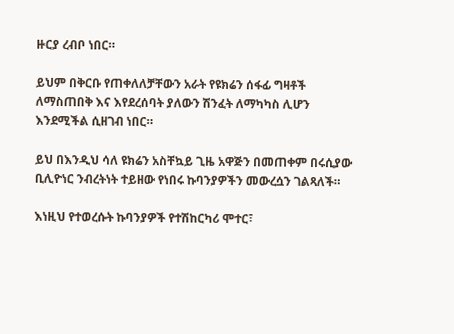ዙርያ ረብቦ ነበር።

ይህም በቅርቡ የጠቀለለቻቸውን አራት የዩክሬን ሰፋፊ ግዛቶች ለማስጠበቅ እና እየደረሰባት ያለውን ሽንፈት ለማካካስ ሊሆን እንደሚችል ሲዘገብ ነበር።

ይህ በእንዲህ ሳለ ዩክሬን አስቸኳይ ጊዜ አዋጅን በመጠቀም በሩሲያው ቢሊዮነር ንብረትነት ተይዘው የነበሩ ኩባንያዎችን መውረሷን ገልጻለች።

እነዚህ የተወረሱት ኩባንያዎች የተሽከርካሪ ሞተር፣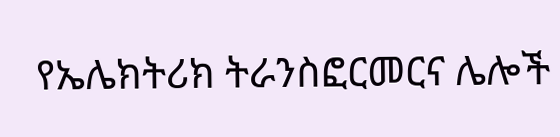የኤሌክትሪክ ትራንስፎርመርና ሌሎች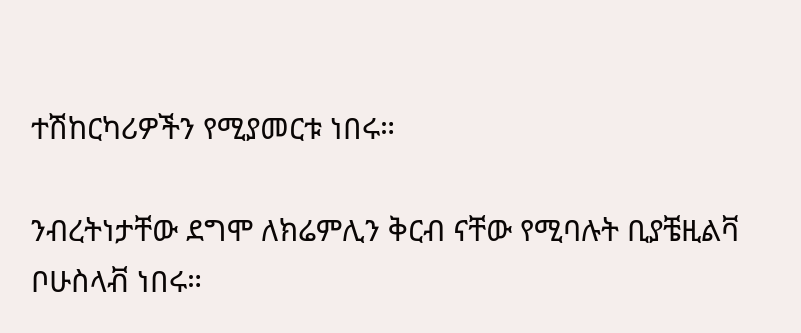ተሽከርካሪዎችን የሚያመርቱ ነበሩ።

ንብረትነታቸው ደግሞ ለክሬምሊን ቅርብ ናቸው የሚባሉት ቢያቼዚልቫ ቦሁስላቭ ነበሩ።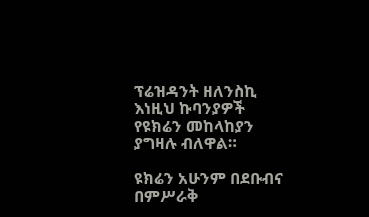ፕሬዝዳንት ዘለንስኪ እነዚህ ኩባንያዎች የዩክሬን መከላከያን ያግዛሉ ብለዋል።

ዩክሬን አሁንም በደቡብና በምሥራቅ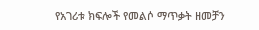የአገሪቱ ክፍሎች የመልሶ ማጥቃት ዘመቻን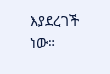እያደረገች ነው።